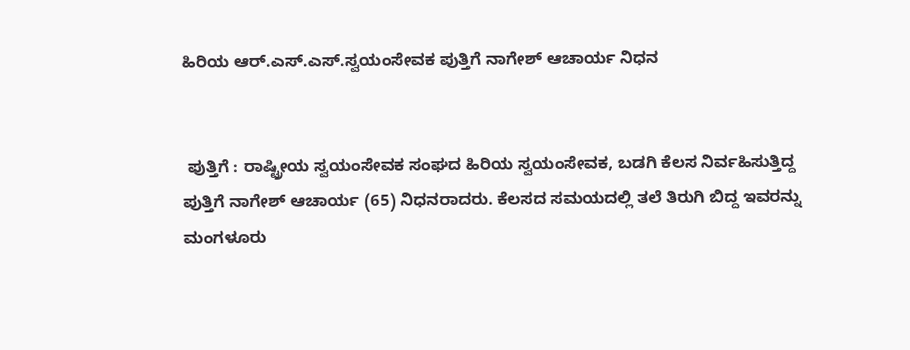ಹಿರಿಯ ಆರ್.ಎಸ್.ಎಸ್.ಸ್ವಯಂಸೇವಕ ಪುತ್ತಿಗೆ ನಾಗೇಶ್ ಆಚಾರ್ಯ ನಿಧನ


 ಪುತ್ತಿಗೆ : ರಾಷ್ಟ್ರೀಯ ಸ್ವಯಂಸೇವಕ ಸಂಘದ ಹಿರಿಯ ಸ್ವಯಂಸೇವಕ, ಬಡಗಿ ಕೆಲಸ ನಿರ್ವಹಿಸುತ್ತಿದ್ದ ಪುತ್ತಿಗೆ ನಾಗೇಶ್ ಆಚಾರ್ಯ (65) ನಿಧನರಾದರು. ಕೆಲಸದ ಸಮಯದಲ್ಲಿ ತಲೆ ತಿರುಗಿ ಬಿದ್ದ ಇವರನ್ನು ಮಂಗಳೂರು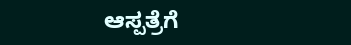ಆಸ್ಪತ್ರೆಗೆ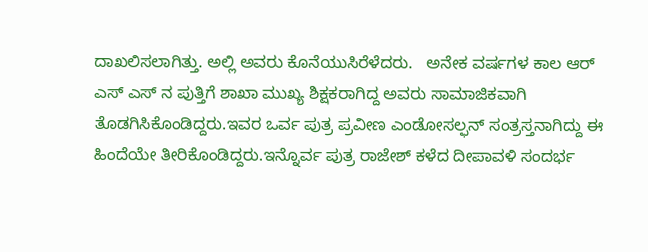ದಾಖಲಿಸಲಾಗಿತ್ತು. ಅಲ್ಲಿ ಅವರು ಕೊನೆಯುಸಿರೆಳೆದರು.   ಅನೇಕ ವರ್ಷಗಳ ಕಾಲ ಆರ್ ಎಸ್ ಎಸ್ ನ ಪುತ್ತಿಗೆ ಶಾಖಾ ಮುಖ್ಯ ಶಿಕ್ಷಕರಾಗಿದ್ದ ಅವರು ಸಾಮಾಜಿಕವಾಗಿ ತೊಡಗಿಸಿಕೊಂಡಿದ್ದರು.ಇವರ ಒರ್ವ ಪುತ್ರ ಪ್ರವೀಣ ಎಂಡೋಸಲ್ಫನ್ ಸಂತ್ರಸ್ತನಾಗಿದ್ದು ಈ ಹಿಂದೆಯೇ ತೀರಿಕೊಂಡಿದ್ದರು.ಇನ್ನೊರ್ವ ಪುತ್ರ ರಾಜೇಶ್ ಕಳೆದ ದೀಪಾವಳಿ ಸಂದರ್ಭ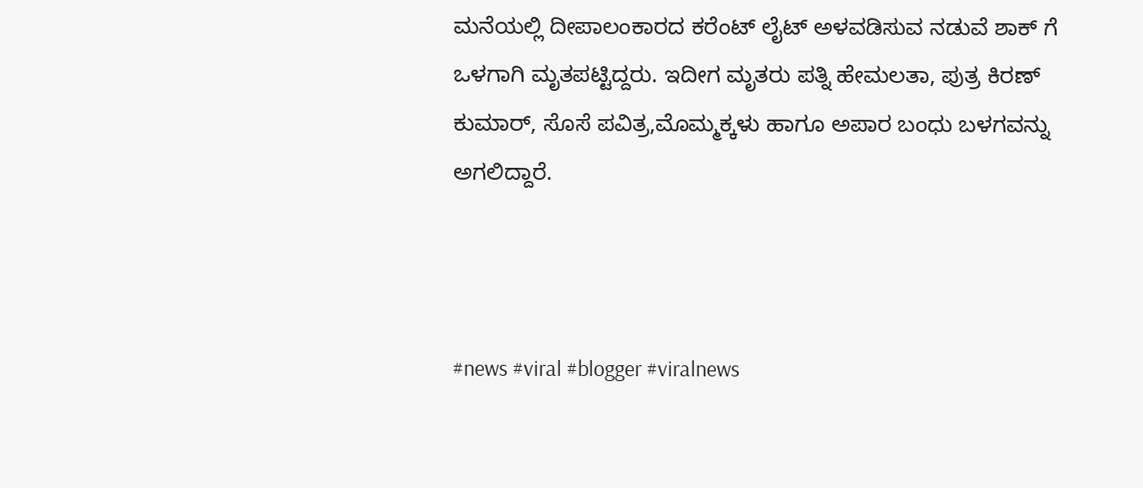ಮನೆಯಲ್ಲಿ ದೀಪಾಲಂಕಾರದ ಕರೆಂಟ್ ಲೈಟ್ ಅಳವಡಿಸುವ ನಡುವೆ ಶಾಕ್ ಗೆ ಒಳಗಾಗಿ ಮೃತಪಟ್ಟಿದ್ದರು. ಇದೀಗ ಮೃತರು ಪತ್ನಿ ಹೇಮಲತಾ, ಪುತ್ರ ಕಿರಣ್ ಕುಮಾರ್, ಸೊಸೆ ಪವಿತ್ರ,ಮೊಮ್ಮಕ್ಕಳು ಹಾಗೂ ಅಪಾರ ಬಂಧು ಬಳಗವನ್ನು ಅಗಲಿದ್ದಾರೆ.



#news #viral #blogger #viralnews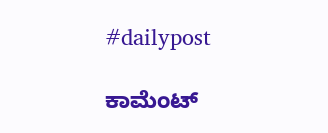#dailypost

ಕಾಮೆಂಟ್‌‌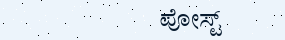ಪೋಸ್ಟ್‌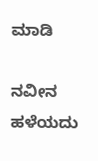ಮಾಡಿ

ನವೀನ ಹಳೆಯದು